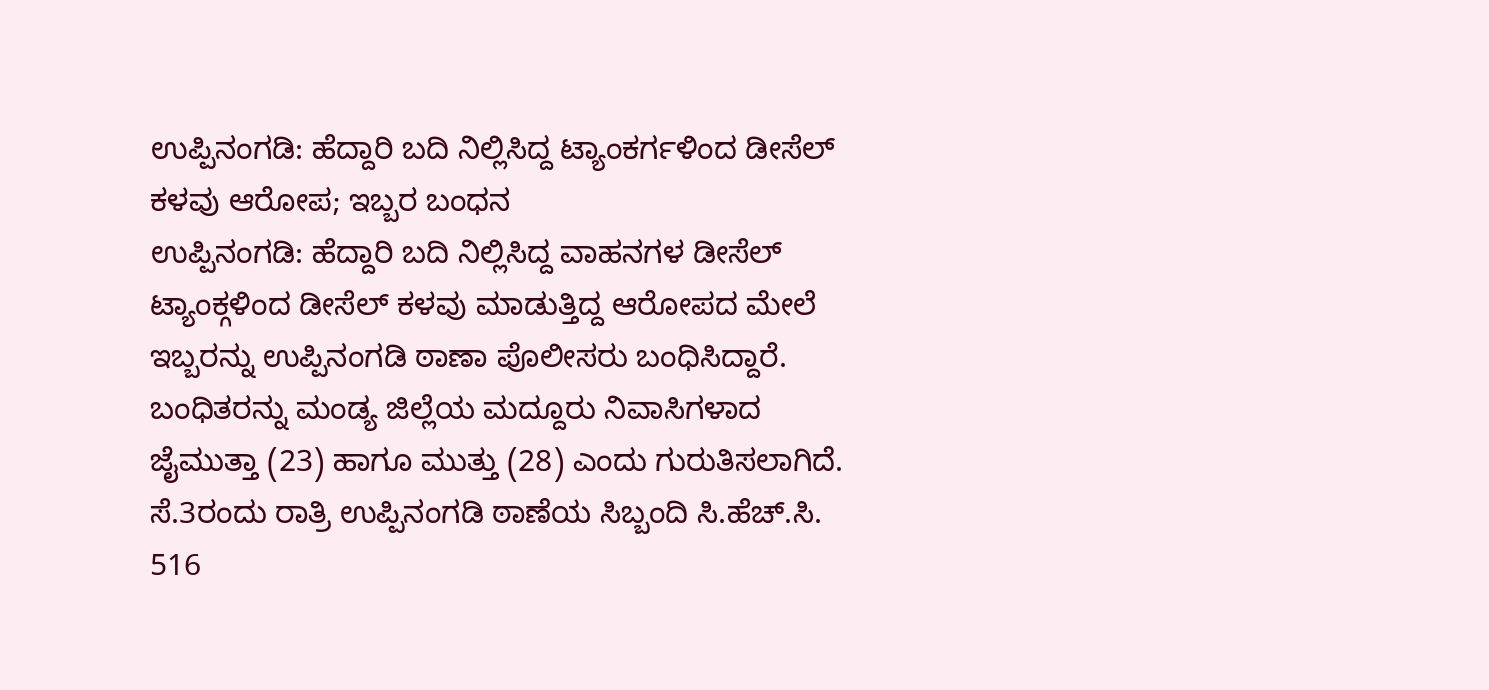ಉಪ್ಪಿನಂಗಡಿ: ಹೆದ್ದಾರಿ ಬದಿ ನಿಲ್ಲಿಸಿದ್ದ ಟ್ಯಾಂಕರ್ಗಳಿಂದ ಡೀಸೆಲ್ ಕಳವು ಆರೋಪ; ಇಬ್ಬರ ಬಂಧನ
ಉಪ್ಪಿನಂಗಡಿ: ಹೆದ್ದಾರಿ ಬದಿ ನಿಲ್ಲಿಸಿದ್ದ ವಾಹನಗಳ ಡೀಸೆಲ್ ಟ್ಯಾಂಕ್ಗಳಿಂದ ಡೀಸೆಲ್ ಕಳವು ಮಾಡುತ್ತಿದ್ದ ಆರೋಪದ ಮೇಲೆ ಇಬ್ಬರನ್ನು ಉಪ್ಪಿನಂಗಡಿ ಠಾಣಾ ಪೊಲೀಸರು ಬಂಧಿಸಿದ್ದಾರೆ.
ಬಂಧಿತರನ್ನು ಮಂಡ್ಯ ಜಿಲ್ಲೆಯ ಮದ್ದೂರು ನಿವಾಸಿಗಳಾದ ಜೈಮುತ್ತಾ (23) ಹಾಗೂ ಮುತ್ತು (28) ಎಂದು ಗುರುತಿಸಲಾಗಿದೆ.
ಸೆ.3ರಂದು ರಾತ್ರಿ ಉಪ್ಪಿನಂಗಡಿ ಠಾಣೆಯ ಸಿಬ್ಬಂದಿ ಸಿ.ಹೆಚ್.ಸಿ. 516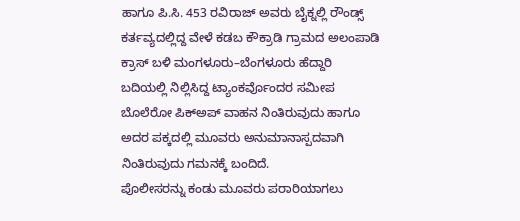ಹಾಗೂ ಪಿ.ಸಿ. 453 ರವಿರಾಜ್ ಅವರು ಬೈಕ್ನಲ್ಲಿ ರೌಂಡ್ಸ್ ಕರ್ತವ್ಯದಲ್ಲಿದ್ದ ವೇಳೆ ಕಡಬ ಕೌಕ್ರಾಡಿ ಗ್ರಾಮದ ಅಲಂಪಾಡಿ ಕ್ರಾಸ್ ಬಳಿ ಮಂಗಳೂರು–ಬೆಂಗಳೂರು ಹೆದ್ದಾರಿ ಬದಿಯಲ್ಲಿ ನಿಲ್ಲಿಸಿದ್ದ ಟ್ಯಾಂಕರ್ವೊಂದರ ಸಮೀಪ ಬೊಲೆರೋ ಪಿಕ್ಅಪ್ ವಾಹನ ನಿಂತಿರುವುದು ಹಾಗೂ ಅದರ ಪಕ್ಕದಲ್ಲಿ ಮೂವರು ಅನುಮಾನಾಸ್ಪದವಾಗಿ ನಿಂತಿರುವುದು ಗಮನಕ್ಕೆ ಬಂದಿದೆ.
ಪೊಲೀಸರನ್ನು ಕಂಡು ಮೂವರು ಪರಾರಿಯಾಗಲು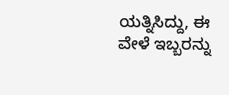ಯತ್ನಿಸಿದ್ದು, ಈ ವೇಳೆ ಇಬ್ಬರನ್ನು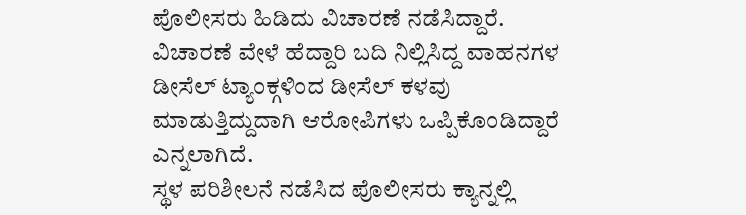ಪೊಲೀಸರು ಹಿಡಿದು ವಿಚಾರಣೆ ನಡೆಸಿದ್ದಾರೆ. ವಿಚಾರಣೆ ವೇಳೆ ಹೆದ್ದಾರಿ ಬದಿ ನಿಲ್ಲಿಸಿದ್ದ ವಾಹನಗಳ ಡೀಸೆಲ್ ಟ್ಯಾಂಕ್ಗಳಿಂದ ಡೀಸೆಲ್ ಕಳವು ಮಾಡುತ್ತಿದ್ದುದಾಗಿ ಆರೋಪಿಗಳು ಒಪ್ಪಿಕೊಂಡಿದ್ದಾರೆ ಎನ್ನಲಾಗಿದೆ.
ಸ್ಥಳ ಪರಿಶೀಲನೆ ನಡೆಸಿದ ಪೊಲೀಸರು ಕ್ಯಾನ್ನಲ್ಲಿ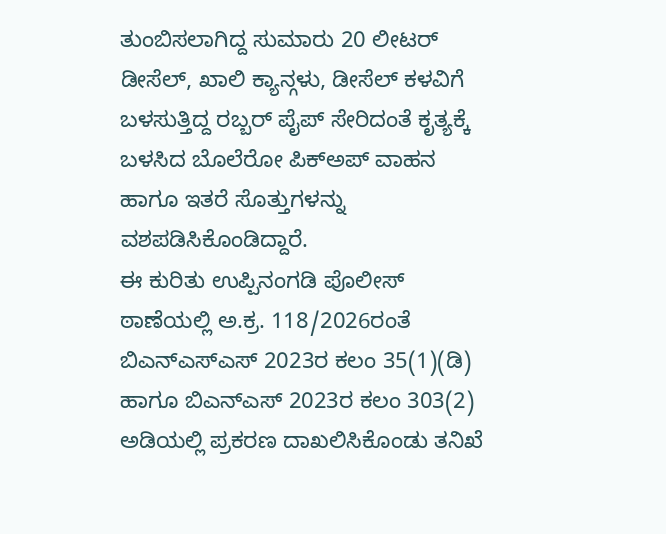ತುಂಬಿಸಲಾಗಿದ್ದ ಸುಮಾರು 20 ಲೀಟರ್ ಡೀಸೆಲ್, ಖಾಲಿ ಕ್ಯಾನ್ಗಳು, ಡೀಸೆಲ್ ಕಳವಿಗೆ ಬಳಸುತ್ತಿದ್ದ ರಬ್ಬರ್ ಪೈಪ್ ಸೇರಿದಂತೆ ಕೃತ್ಯಕ್ಕೆ ಬಳಸಿದ ಬೊಲೆರೋ ಪಿಕ್ಅಪ್ ವಾಹನ ಹಾಗೂ ಇತರೆ ಸೊತ್ತುಗಳನ್ನು ವಶಪಡಿಸಿಕೊಂಡಿದ್ದಾರೆ.
ಈ ಕುರಿತು ಉಪ್ಪಿನಂಗಡಿ ಪೊಲೀಸ್ ಠಾಣೆಯಲ್ಲಿ ಅ.ಕ್ರ. 118/2026ರಂತೆ ಬಿಎನ್ಎಸ್ಎಸ್ 2023ರ ಕಲಂ 35(1)(ಡಿ) ಹಾಗೂ ಬಿಎನ್ಎಸ್ 2023ರ ಕಲಂ 303(2) ಅಡಿಯಲ್ಲಿ ಪ್ರಕರಣ ದಾಖಲಿಸಿಕೊಂಡು ತನಿಖೆ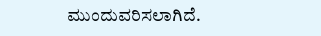ಮುಂದುವರಿಸಲಾಗಿದೆ.